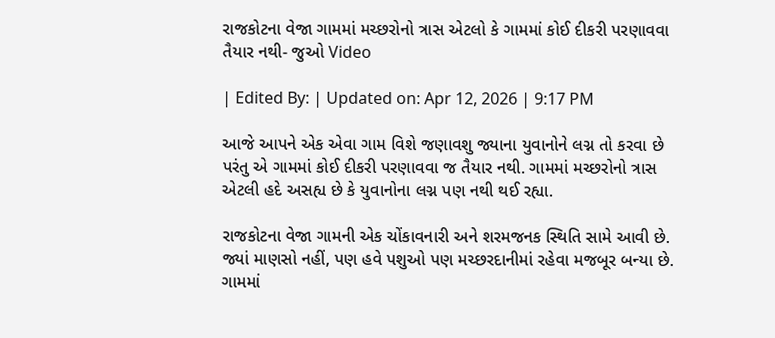રાજકોટના વેજા ગામમાં મચ્છરોનો ત્રાસ એટલો કે ગામમાં કોઈ દીકરી પરણાવવા તૈયાર નથી- જુઓ Video

| Edited By: | Updated on: Apr 12, 2026 | 9:17 PM

આજે આપને એક એવા ગામ વિશે જણાવશુ જ્યાના યુવાનોને લગ્ન તો કરવા છે પરંતુ એ ગામમાં કોઈ દીકરી પરણાવવા જ તૈયાર નથી. ગામમાં મચ્છરોનો ત્રાસ એટલી હદે અસહ્ય છે કે યુવાનોના લગ્ન પણ નથી થઈ રહ્યા.

રાજકોટના વેજા ગામની એક ચોંકાવનારી અને શરમજનક સ્થિતિ સામે આવી છે. જ્યાં માણસો નહીં, પણ હવે પશુઓ પણ મચ્છરદાનીમાં રહેવા મજબૂર બન્યા છે. ગામમાં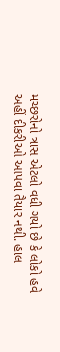મચ્છરોનો ત્રાસ એટલો વધી ગયો છે કે લોકો હવે અહીં દીકરીઓ આપવા તૈયાર નથી. હાલ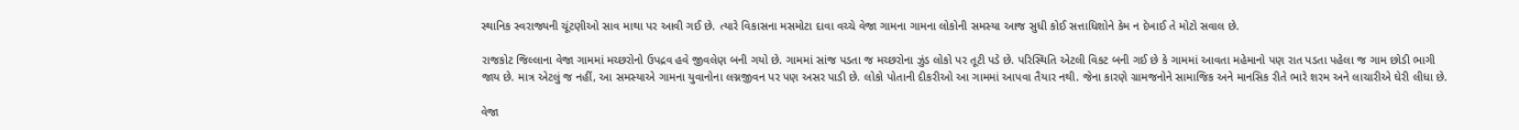સ્થાનિક સ્વરાજ્યની ચૂંટણીઓ સાવ માથા પર આવી ગઈ છે. ત્યારે વિકાસના મસમોટા દાવા વચ્ચે વેજા ગામના ગામના લોકોની સમસ્યા આજ સુધી કોઈ સત્તાધિશોને કેમ ન દેખાઈ તે મોટો સવાલ છે.

રાજકોટ જિલ્લાના વેજા ગામમાં મચ્છરોનો ઉપદ્રવ હવે જીવલેણ બની ગયો છે. ગામમાં સાંજ પડતા જ મચ્છરોના ઝુંડ લોકો પર તૂટી પડે છે. પરિસ્થિતિ એટલી વિકટ બની ગઈ છે કે ગામમાં આવતા મહેમાનો પણ રાત પડતા પહેલા જ ગામ છોડી ભાગી જાય છે. માત્ર એટલું જ નહીં, આ સમસ્યાએ ગામના યુવાનોના લગ્નજીવન પર પણ અસર પાડી છે. લોકો પોતાની દીકરીઓ આ ગામમાં આપવા તૈયાર નથી. જેના કારણે ગ્રામજનોને સામાજિક અને માનસિક રીતે ભારે શરમ અને લાચારીએ ઘેરી લીધા છે.

વેજા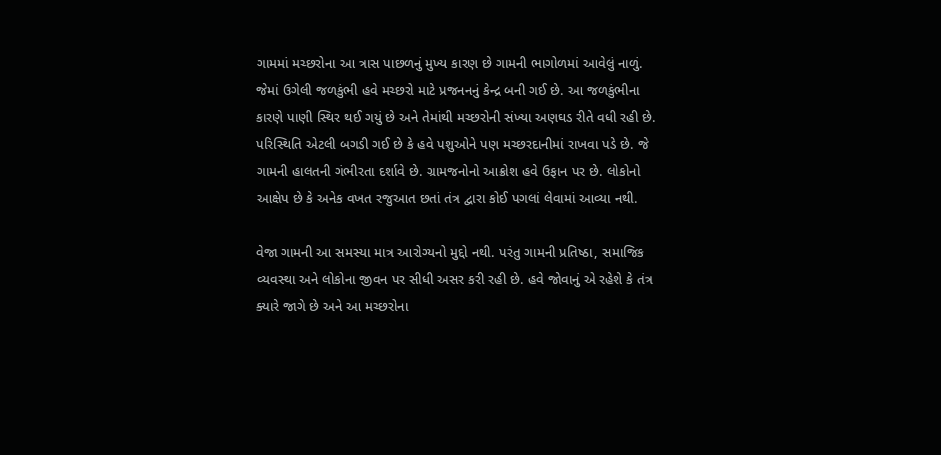ગામમાં મચ્છરોના આ ત્રાસ પાછળનું મુખ્ય કારણ છે ગામની ભાગોળમાં આવેલું નાળું. જેમાં ઉગેલી જળકુંભી હવે મચ્છરો માટે પ્રજનનનું કેન્દ્ર બની ગઈ છે. આ જળકુંભીના કારણે પાણી સ્થિર થઈ ગયું છે અને તેમાંથી મચ્છરોની સંખ્યા અણઘડ રીતે વધી રહી છે. પરિસ્થિતિ એટલી બગડી ગઈ છે કે હવે પશુઓને પણ મચ્છરદાનીમાં રાખવા પડે છે. જે ગામની હાલતની ગંભીરતા દર્શાવે છે. ગ્રામજનોનો આક્રોશ હવે ઉફાન પર છે. લોકોનો આક્ષેપ છે કે અનેક વખત રજુઆત છતાં તંત્ર દ્વારા કોઈ પગલાં લેવામાં આવ્યા નથી.

વેજા ગામની આ સમસ્યા માત્ર આરોગ્યનો મુદ્દો નથી. પરંતુ ગામની પ્રતિષ્ઠા, સમાજિક વ્યવસ્થા અને લોકોના જીવન પર સીધી અસર કરી રહી છે. હવે જોવાનું એ રહેશે કે તંત્ર ક્યારે જાગે છે અને આ મચ્છરોના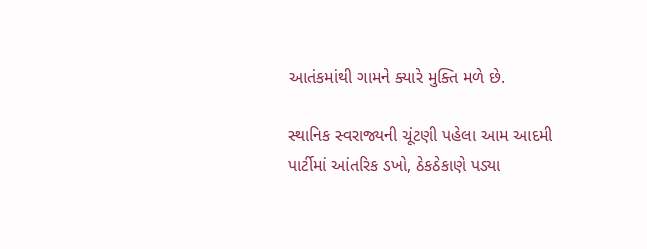આતંકમાંથી ગામને ક્યારે મુક્તિ મળે છે.

સ્થાનિક સ્વરાજ્યની ચૂંટણી પહેલા આમ આદમી પાર્ટીમાં આંતરિક ડખો, ઠેકઠેકાણે પડ્યા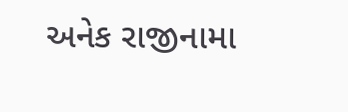અનેક રાજીનામા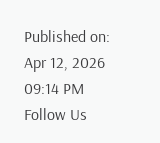Published on: Apr 12, 2026 09:14 PM
Follow Us